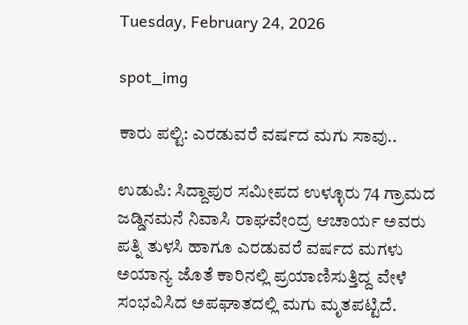Tuesday, February 24, 2026

spot_img

ಕಾರು ಪಲ್ಟಿ: ಎರಡುವರೆ ವರ್ಷದ ಮಗು ಸಾವು..

ಉಡುಪಿ: ಸಿದ್ದಾಪುರ ಸಮೀಪದ ಉಳ್ಳೂರು 74 ಗ್ರಾಮದ ಜಡ್ಡಿನಮನೆ ನಿವಾಸಿ ರಾಘವೇಂದ್ರ ಆಚಾರ್ಯ ಅವರು ಪತ್ನಿ ತುಳಸಿ ಹಾಗೂ ಎರಡುವರೆ ವರ್ಷದ ಮಗಳು ಅಯಾನ್ಯ ಜೊತೆ ಕಾರಿನಲ್ಲಿ ಪ್ರಯಾಣಿಸುತ್ತಿದ್ದ ವೇಳೆ ಸಂಭವಿಸಿದ ಅಪಘಾತದಲ್ಲಿ ಮಗು ಮೃತಪಟ್ಟಿದೆ.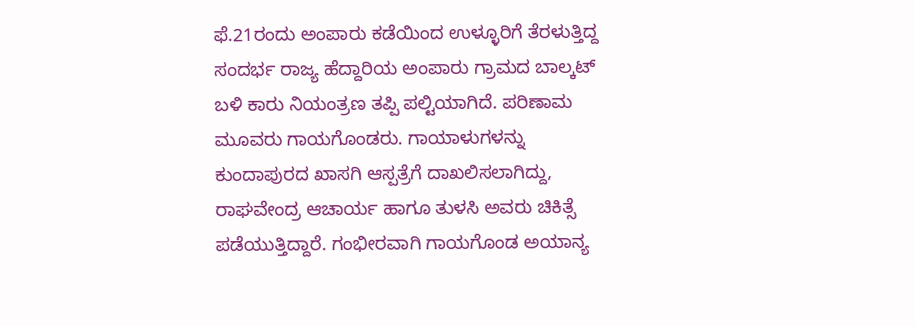ಫೆ.21ರಂದು ಅಂಪಾರು ಕಡೆಯಿಂದ ಉಳ್ಳೂರಿಗೆ ತೆರಳುತ್ತಿದ್ದ ಸಂದರ್ಭ ರಾಜ್ಯ ಹೆದ್ದಾರಿಯ ಅಂಪಾರು ಗ್ರಾಮದ ಬಾಲ್ಕಟ್ ಬಳಿ ಕಾರು ನಿಯಂತ್ರಣ ತಪ್ಪಿ ಪಲ್ಟಿಯಾಗಿದೆ. ಪರಿಣಾಮ ಮೂವರು ಗಾಯಗೊಂಡರು. ಗಾಯಾಳುಗಳನ್ನು ಕುಂದಾಪುರದ ಖಾಸಗಿ ಆಸ್ಪತ್ರೆಗೆ ದಾಖಲಿಸಲಾಗಿದ್ದು, ರಾಘವೇಂದ್ರ ಆಚಾರ್ಯ ಹಾಗೂ ತುಳಸಿ ಅವರು ಚಿಕಿತ್ಸೆ ಪಡೆಯುತ್ತಿದ್ದಾರೆ. ಗಂಭೀರವಾಗಿ ಗಾಯಗೊಂಡ ಅಯಾನ್ಯ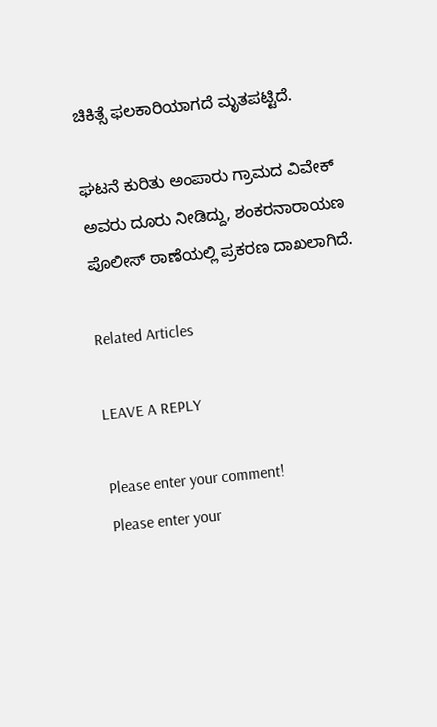ಚಿಕಿತ್ಸೆ ಫಲಕಾರಿಯಾಗದೆ ಮೃತಪಟ್ಟಿದೆ.

ಘಟನೆ ಕುರಿತು ಅಂಪಾರು ಗ್ರಾಮದ ವಿವೇಕ್ ಅವರು ದೂರು ನೀಡಿದ್ದು, ಶಂಕರನಾರಾಯಣ ಪೊಲೀಸ್ ಠಾಣೆಯಲ್ಲಿ ಪ್ರಕರಣ ದಾಖಲಾಗಿದೆ.

Related Articles

LEAVE A REPLY

Please enter your comment!
Please enter your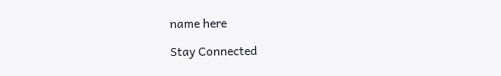name here

Stay Connected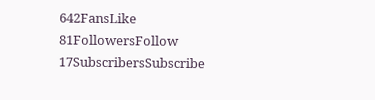642FansLike
81FollowersFollow
17SubscribersSubscribe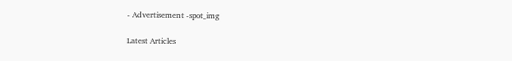- Advertisement -spot_img

Latest Articles